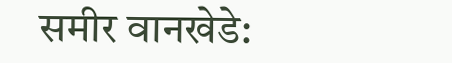समीर वानखेडे: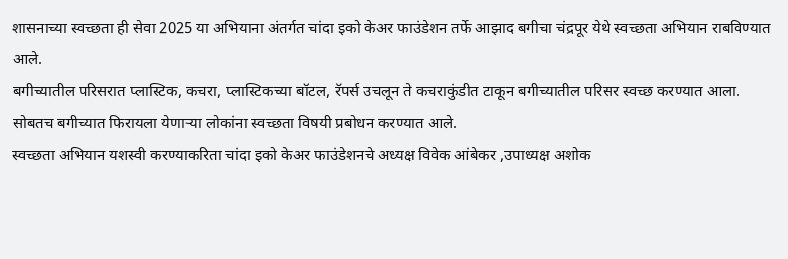शासनाच्या स्वच्छता ही सेवा 2025 या अभियाना अंतर्गत चांदा इको केअर फाउंडेशन तर्फे आझाद बगीचा चंद्रपूर येथे स्वच्छता अभियान राबविण्यात आले.
बगीच्यातील परिसरात प्लास्टिक, कचरा, प्लास्टिकच्या बॉटल, रॅपर्स उचलून ते कचराकुंडीत टाकून बगीच्यातील परिसर स्वच्छ करण्यात आला.
सोबतच बगीच्यात फिरायला येणाऱ्या लोकांना स्वच्छता विषयी प्रबोधन करण्यात आले.
स्वच्छता अभियान यशस्वी करण्याकरिता चांदा इको केअर फाउंडेशनचे अध्यक्ष विवेक आंबेकर ,उपाध्यक्ष अशोक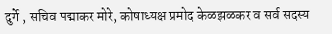दुर्गे , सचिव पद्माकर मोरे, कोषाध्यक्ष प्रमोद केळझळकर व सर्व सदस्य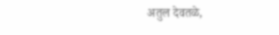अतुल देवतळे,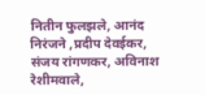नितीन फुलझले, आनंद निरंजने ,प्रदीप देवईकर, संजय रांगणकर, अविनाश रेशीमवाले,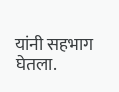यांनी सहभाग घेतला.